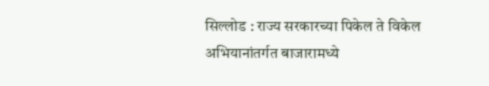सिल्लोड : राज्य सरकारच्या पिकेल ते विकेल अभियानांतर्गत बाजारामध्ये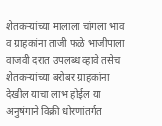शेतकऱ्यांच्या मालाला चांगला भाव व ग्राहकांना ताजी फळे भाजीपाला वाजवी दरात उपलब्ध व्हावे तसेच शेतकऱ्यांच्या बरोबर ग्राहकांना देखील याचा लाभ होईल या अनुषंगाने विक्री धोरणांतर्गत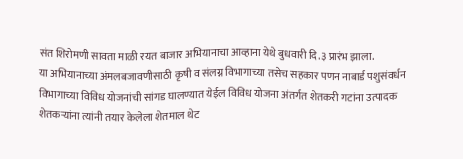संत शिरोमणी सावता माळी रयत बाजार अभियानाचा आव्हाना येथे बुधवारी दि.३ प्रारंभ झाला.
या अभियानाच्या अंमलबजावणीसाठी कृषी व संलग्न विभागाच्या तसेच सहकार पणन नाबार्ड पशुसंवर्धन विभागाच्या विविध योजनांची सांगड घालण्यात येईल विविध योजना अंतर्गत शेतकरी गटांना उत्पादक शेतकऱ्यांना त्यांनी तयार केलेला शेतमाल थेट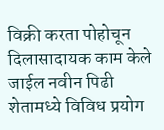विक्री करता पोहोचून दिलासादायक काम केले जाईल नवीन पिढी शेतामध्ये विविध प्रयोग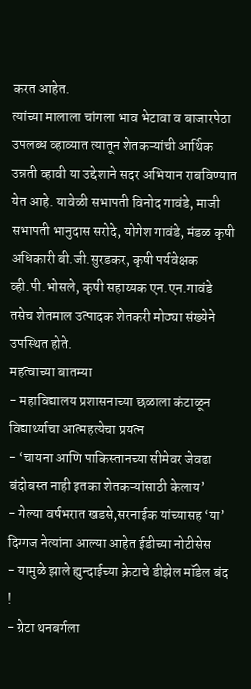करत आहेत.
त्यांच्या मालाला चांगला भाव भेटावा व बाजारपेठा उपलब्ध व्हाव्यात त्यातून शेतकऱ्यांची आर्थिक उन्नती व्हावी या उद्देशाने सदर अभियान राबविण्यात येत आहे. यावेळी सभापती विनोद गावंडे, माजी सभापती भानुदास सरोदे, योगेश गावंडे, मंडळ कृषी अधिकारी बी.जी.सुरडकर, कृषी पर्यवेक्षक व्ही.पी.भोसले, कृषी सहाय्यक एन.एन.गावंडे तसेच शेतमाल उत्पादक शेतकरी मोठ्या संख्येने उपस्थित होते.
महत्वाच्या बातम्या
- महाविद्यालय प्रशासनाच्या छळाला कंटाळून विद्यार्थ्याचा आत्महत्येचा प्रयत्न
- ‘चायना आणि पाकिस्तानच्या सीमेवर जेवढा बंदोबस्त नाही इतका शेतकऱ्यांसाठी केलाय’
- गेल्या वर्षभरात खडसे,सरनाईक यांच्यासह ‘या’ दिग्गज नेत्यांना आल्या आहेत ईडीच्या नोटीसेस
- यामुळे झाले ह्युन्दाईच्या क्रेटाचे डीझेल मॉडेल बंद !
- ग्रेटा थनबर्गला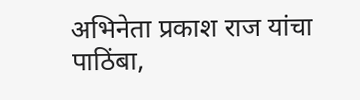अभिनेता प्रकाश राज यांचा पाठिंबा,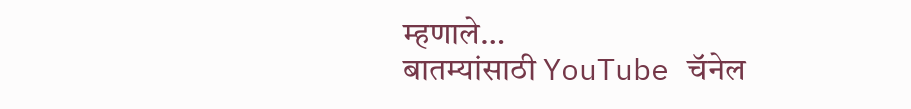म्हणाले…
बातम्यांसाठी YouTube चॅनेल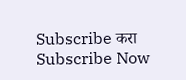Subscribe करा
Subscribe Now